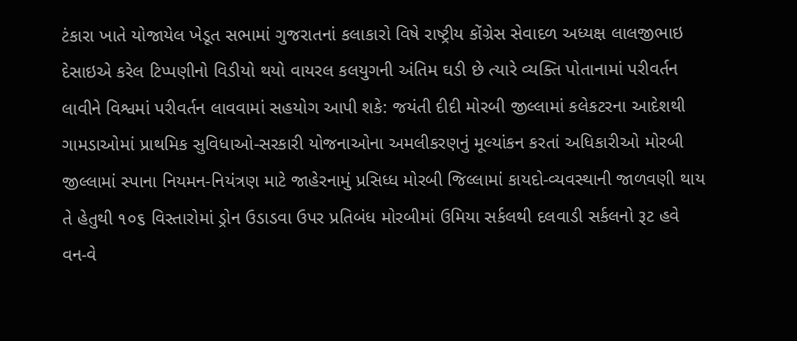ટંકારા ખાતે યોજાયેલ ખેડૂત સભામાં ગુજરાતનાં કલાકારો વિષે રાષ્ટ્રીય કોંગ્રેસ સેવાદળ અધ્યક્ષ લાલજીભાઇ દેસાઇએ કરેલ ટિપ્પણીનો વિડીયો થયો વાયરલ કલયુગની અંતિમ ઘડી છે ત્યારે વ્યક્તિ પોતાનામાં પરીવર્તન લાવીને વિશ્વમાં પરીવર્તન લાવવામાં સહયોગ આપી શકે: જયંતી દીદી મોરબી જીલ્લામાં કલેકટરના આદેશથી ગામડાઓમાં પ્રાથમિક સુવિધાઓ-સરકારી યોજનાઓના અમલીકરણનું મૂલ્યાંકન કરતાં અધિકારીઓ મોરબી જીલ્લામાં સ્પાના નિયમન-નિયંત્રણ માટે જાહેરનામું પ્રસિધ્ધ મોરબી જિલ્લામાં કાયદો-વ્યવસ્થાની જાળવણી થાય તે હેતુથી ૧૦૬ વિસ્તારોમાં ડ્રોન ઉડાડવા ઉપર પ્રતિબંધ મોરબીમાં ઉમિયા સર્કલથી દલવાડી સર્કલનો રૂટ હવે વન-વે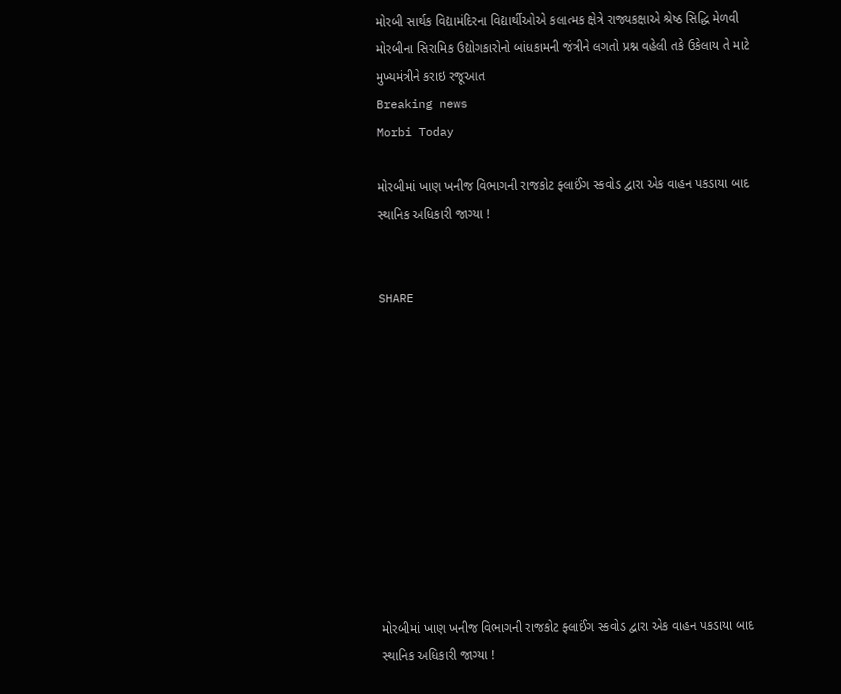મોરબી સાર્થક વિદ્યામંદિરના વિદ્યાર્થીઓએ કલાત્મક ક્ષેત્રે રાજ્યકક્ષાએ શ્રેષ્ઠ સિદ્ધિ મેળવી મોરબીના સિરામિક ઉદ્યોગકારોનો બાંધકામની જંત્રીને લગતો પ્રશ્ન વહેલી તકે ઉકેલાય તે માટે મુખ્યમંત્રીને કરાઇ રજૂઆત
Breaking news
Morbi Today

મોરબીમાં ખાણ ખનીજ વિભાગની રાજકોટ ફ્લાઈંગ સ્કવોડ દ્વારા એક વાહન પકડાયા બાદ સ્થાનિક અધિકારી જાગ્યા !


SHARE











મોરબીમાં ખાણ ખનીજ વિભાગની રાજકોટ ફ્લાઈંગ સ્કવોડ દ્વારા એક વાહન પકડાયા બાદ સ્થાનિક અધિકારી જાગ્યા !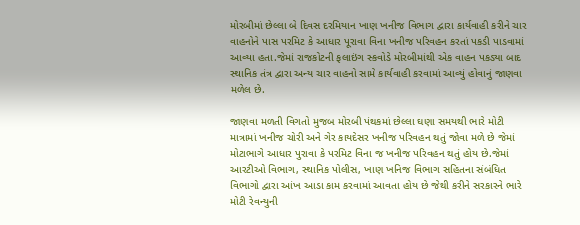મોરબીમાં છેલ્લા બે દિવસ દરમિયાન ખાણ ખનીજ વિભાગ દ્વારા કાર્યવાહી કરીને ચાર વાહનોને પાસ પરમિટ કે આધાર પૂરાવા વિના ખનીજ પરિવહન કરતાં પકડી પાડવામાં આવ્યા હતા.જેમાં રાજકોટની ફલાઇંગ સ્કવોડે મોરબીમાંથી એક વાહન પકડ્યા બાદ સ્થાનિક તંત્ર દ્વારા અન્ય ચાર વાહનો સામે કાર્યવાહી કરવામાં આવ્યું હોવાનું જાણવા મળેલ છે.

જાણવા મળતી વિગતો મુજબ મોરબી પંથકમાં છેલ્લા ઘણા સમયથી ભારે મોટી માત્રામાં ખનીજ ચોરી અને ગેર કાયદેસર ખનીજ પરિવહન થતું જોવા મળે છે જેમાં મોટાભાગે આધાર પુરાવા કે પરમિટ વિના જ ખનીજ પરિવહન થતું હોય છે.જેમાં આરટીઓ વિભાગ, સ્થાનિક પોલીસ, ખાણ ખનિજ વિભાગ સહિતના સંબંધિત વિભાગો દ્વારા આંખ આડા કામ કરવામાં આવતા હોય છે જેથી કરીને સરકારને ભારે મોટી રેવન્યુની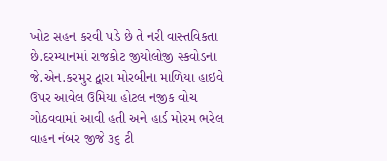ખોટ સહન કરવી પડે છે તે નરી વાસ્તવિકતા છે.દરમ્યાનમાં રાજકોટ જીયોલોજી સ્કવોડના જે.એન.કરમુર દ્વારા મોરબીના માળિયા હાઇવે ઉપર આવેલ ઉમિયા હોટલ નજીક વોચ ગોઠવવામાં આવી હતી અને હાર્ડ મોરમ ભરેલ વાહન નંબર જીજે ૩૬ ટી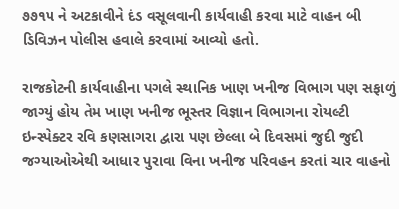૭૭૧૫ ને અટકાવીને દંડ વસૂલવાની કાર્યવાહી કરવા માટે વાહન બી ડિવિઝન પોલીસ હવાલે કરવામાં આવ્યો હતો.

રાજકોટની કાર્યવાહીના પગલે સ્થાનિક ખાણ ખનીજ વિભાગ પણ સફાળું જાગ્યું હોય તેમ ખાણ ખનીજ ભૂસ્તર વિજ્ઞાન વિભાગના રોયલ્ટી ઇન્સ્પેક્ટર રવિ કણસાગરા દ્વારા પણ છેલ્લા બે દિવસમાં જુદી જુદી જગ્યાઓએથી આધાર પુરાવા વિના ખનીજ પરિવહન કરતાં ચાર વાહનો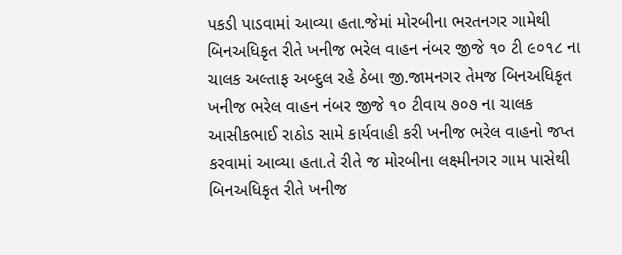પકડી પાડવામાં આવ્યા હતા.જેમાં મોરબીના ભરતનગર ગામેથી બિનઅધિકૃત રીતે ખનીજ ભરેલ વાહન નંબર જીજે ૧૦ ટી ૯૦૧૮ ના ચાલક અલ્તાફ અબ્દુલ રહે ઠેબા જી.જામનગર તેમજ બિનઅધિકૃત ખનીજ ભરેલ વાહન નંબર જીજે ૧૦ ટીવાય ૭૦૭ ના ચાલક આસીકભાઈ રાઠોડ સામે કાર્યવાહી કરી ખનીજ ભરેલ વાહનો જપ્ત કરવામાં આવ્યા હતા.તે રીતે જ મોરબીના લક્ષ્મીનગર ગામ પાસેથી બિનઅધિકૃત રીતે ખનીજ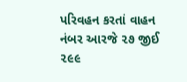પરિવહન કરતાં વાહન નંબર આરજે ૨૭ જીઈ ૨૯૯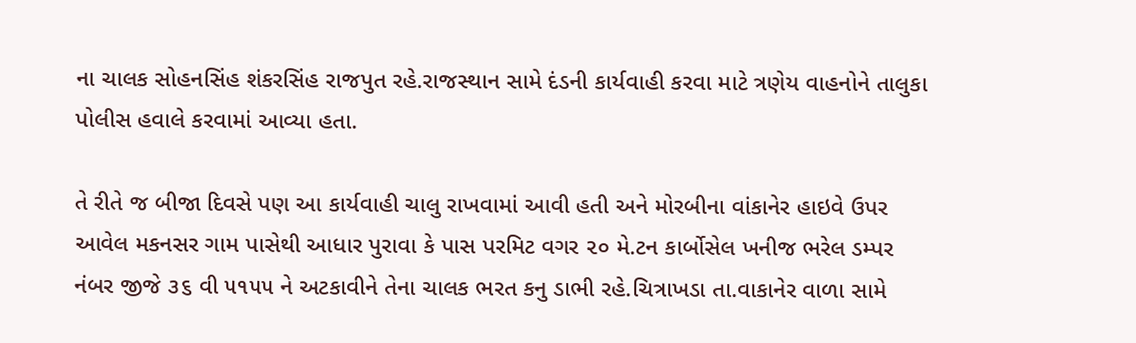ના ચાલક સોહનસિંહ શંકરસિંહ રાજપુત રહે.રાજસ્થાન સામે દંડની કાર્યવાહી કરવા માટે ત્રણેય વાહનોને તાલુકા પોલીસ હવાલે કરવામાં આવ્યા હતા.

તે રીતે જ બીજા દિવસે પણ આ કાર્યવાહી ચાલુ રાખવામાં આવી હતી અને મોરબીના વાંકાનેર હાઇવે ઉપર આવેલ મકનસર ગામ પાસેથી આધાર પુરાવા કે પાસ પરમિટ વગર ૨૦ મે.ટન કાર્બોસેલ ખનીજ ભરેલ ડમ્પર નંબર જીજે ૩૬ વી ૫૧૫૫ ને અટકાવીને તેના ચાલક ભરત કનુ ડાભી રહે.ચિત્રાખડા તા.વાકાનેર વાળા સામે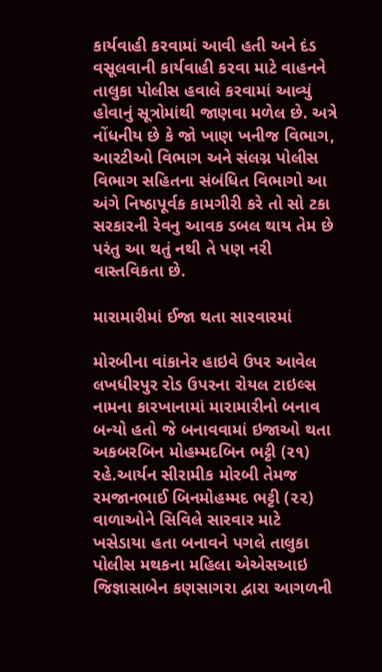કાર્યવાહી કરવામાં આવી હતી અને દંડ વસૂલવાની કાર્યવાહી કરવા માટે વાહનને તાલુકા પોલીસ હવાલે કરવામાં આવ્યું હોવાનું સૂત્રોમાંથી જાણવા મળેલ છે. અત્રે નોંધનીય છે કે જો ખાણ ખનીજ વિભાગ, આરટીઓ વિભાગ અને સંલગ્ન પોલીસ વિભાગ સહિતના સંબંધિત વિભાગો આ અંગે નિષ્ઠાપૂર્વક કામગીરી કરે તો સો ટકા સરકારની રેવનુ આવક ડબલ થાય તેમ છે પરંતુ આ થતું નથી તે પણ નરી વાસ્તવિકતા છે.

મારામારીમાં ઈજા થતા સારવારમાં

મોરબીના વાંકાનેર હાઇવે ઉપર આવેલ લખધીરપુર રોડ ઉપરના રોયલ ટાઇલ્સ નામના કારખાનામાં મારામારીનો બનાવ બન્યો હતો જે બનાવવામાં ઇજાઓ થતા અકબરબિન મોહમ્મદબિન ભટ્ટી (૨૧) રહે.આર્યન સીરામીક મોરબી તેમજ રમજાનભાઈ બિનમોહમ્મદ ભટ્ટી (૨૨) વાળાઓને સિવિલે સારવાર માટે ખસેડાયા હતા બનાવને પગલે તાલુકા પોલીસ મથકના મહિલા એએસઆઇ જિજ્ઞાસાબેન કણસાગરા દ્વારા આગળની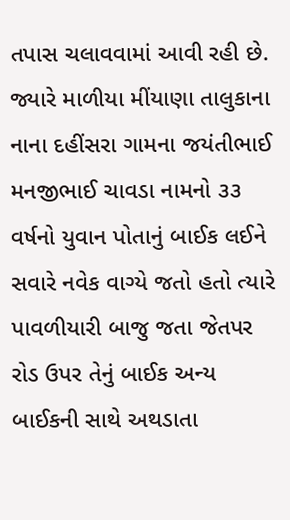તપાસ ચલાવવામાં આવી રહી છે. જ્યારે માળીયા મીંયાણા તાલુકાના નાના દહીંસરા ગામના જયંતીભાઈ મનજીભાઈ ચાવડા નામનો ૩૩ વર્ષનો યુવાન પોતાનું બાઈક લઈને સવારે નવેક વાગ્યે જતો હતો ત્યારે પાવળીયારી બાજુ જતા જેતપર રોડ ઉપર તેનું બાઈક અન્ય બાઈકની સાથે અથડાતા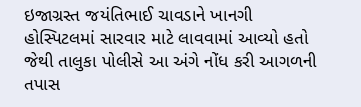ઇજાગ્રસ્ત જયંતિભાઈ ચાવડાને ખાનગી હોસ્પિટલમાં સારવાર માટે લાવવામાં આવ્યો હતો જેથી તાલુકા પોલીસે આ અંગે નોંધ કરી આગળની તપાસ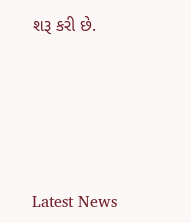શરૂ કરી છે.






Latest News